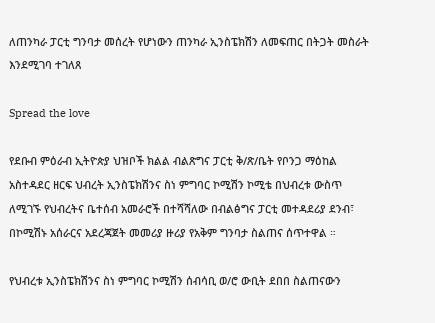ለጠንካራ ፓርቲ ግንባታ መሰረት የሆነውን ጠንካራ ኢንስፔክሽን ለመፍጠር በትጋት መስራት እንደሚገባ ተገለጸ

Spread the love

የደቡብ ምዕራብ ኢትዮጵያ ህዝቦች ክልል ብልጽግና ፓርቲ ቅ/ጽ/ቤት የቦንጋ ማዕከል አስተዳደር ዘርፍ ህብረት ኢንስፔክሽንና ስነ ምግባር ኮሚሽን ኮሚቴ በህብረቱ ውስጥ ለሚገኙ የህብረትና ቤተሰብ አመራሮች በተሻሻለው በብልፅግና ፓርቲ መተዳደሪያ ደንብ፣ በኮሚሽኑ አሰራርና አደረጃጀት መመሪያ ዙሪያ የአቅም ግንባታ ስልጠና ሰጥተዋል ።

የህብረቱ ኢንስፔክሽንና ስነ ምግባር ኮሚሽን ሰብሳቢ ወ/ሮ ውቢት ደበበ ስልጠናውን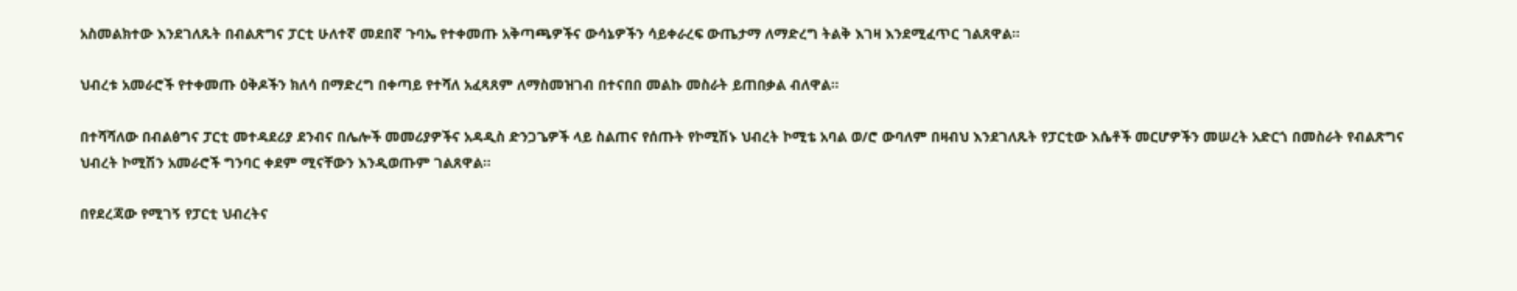አስመልክተው እንደገለጹት በብልጽግና ፓርቲ ሁለተኛ መደበኛ ጉባኤ የተቀመጡ አቅጣጫዎችና ውሳኔዎችን ሳይቀራረፍ ውጤታማ ለማድረግ ትልቅ እገዛ እንደሚፈጥር ገልጸዋል።

ህብረቱ አመራሮች የተቀመጡ ዕቅዶችን ክለሳ በማድረግ በቀጣይ የተሻለ አፈጻጸም ለማስመዝገብ በተናበበ መልኩ መስራት ይጠበቃል ብለዋል።

በተሻሻለው በብልፅግና ፓርቲ መተዳደሪያ ደንብና በሌሎች መመሪያዎችና አዳዲስ ድንጋጌዎች ላይ ስልጠና የሰጡት የኮሚሽኑ ህብረት ኮሚቴ አባል ወ/ሮ ውባለም በዛብህ እንደገለጹት የፓርቲው እሴቶች መርሆዎችን መሠረት አድርጎ በመስራት የብልጽግና ህብረት ኮሚሽን አመራሮች ግንባር ቀደም ሚናቸውን እንዲወጡም ገልጸዋል።

በየደረጃው የሚገኝ የፓርቲ ህብረትና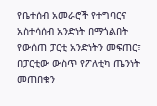የቤተሰብ አመራሮች የተግባርና አስተሳሰብ አንድነት በማጎልበት የውሰጠ ፓርቲ አንድነትን መፍጠር፣ በፓርቲው ውስጥ የፖለቲካ ጤንነት መጠበቁን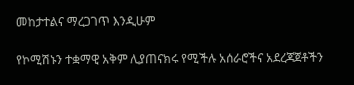መከታተልና ማረጋገጥ እንዲሁም

የኮሚሽኑን ተቋማዊ አቅም ሊያጠናክሩ የሚችሉ አሰራሮችና አደረጃጀቶችን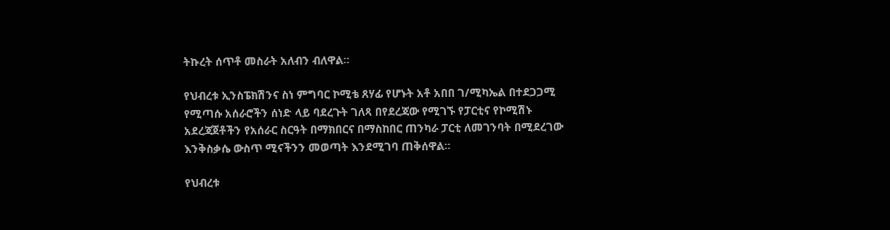ትኩረት ሰጥቶ መስራት አለብን ብለዋል።

የህብረቱ ኢንስፔክሽንና ስነ ምግባር ኮሚቴ ጸሃፊ የሆኑት አቶ አበበ ገ/ሚካኤል በተደጋጋሚ የሚጣሱ አሰራሮችን ሰነድ ላይ ባደረጉት ገለጻ በየደረጃው የሚገኙ የፓርቲና የኮሚሽኑ አደረጃጀቶችን የአሰራር ስርዓት በማክበርና በማስከበር ጠንካራ ፓርቲ ለመገንባት በሚደረገው እንቅስቃሴ ውስጥ ሚናችንን መወጣት እንደሚገባ ጠቅሰዋል።

የህብረቱ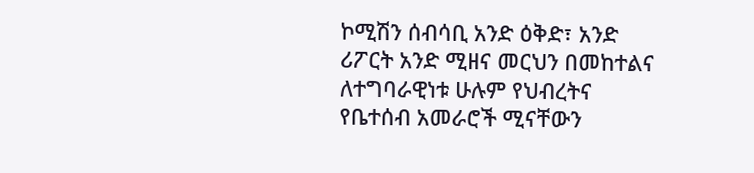ኮሚሽን ሰብሳቢ አንድ ዕቅድ፣ አንድ ሪፖርት አንድ ሚዘና መርህን በመከተልና ለተግባራዊነቱ ሁሉም የህብረትና የቤተሰብ አመራሮች ሚናቸውን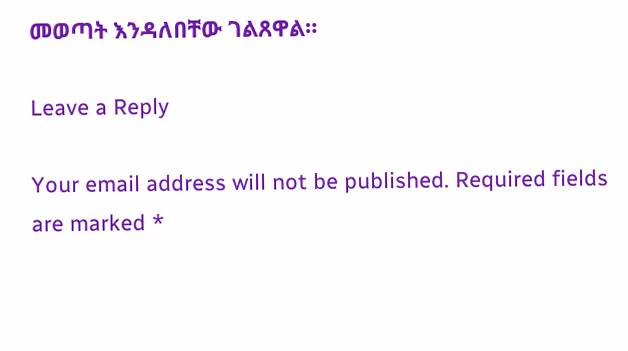መወጣት እንዳለበቸው ገልጸዋል።

Leave a Reply

Your email address will not be published. Required fields are marked *